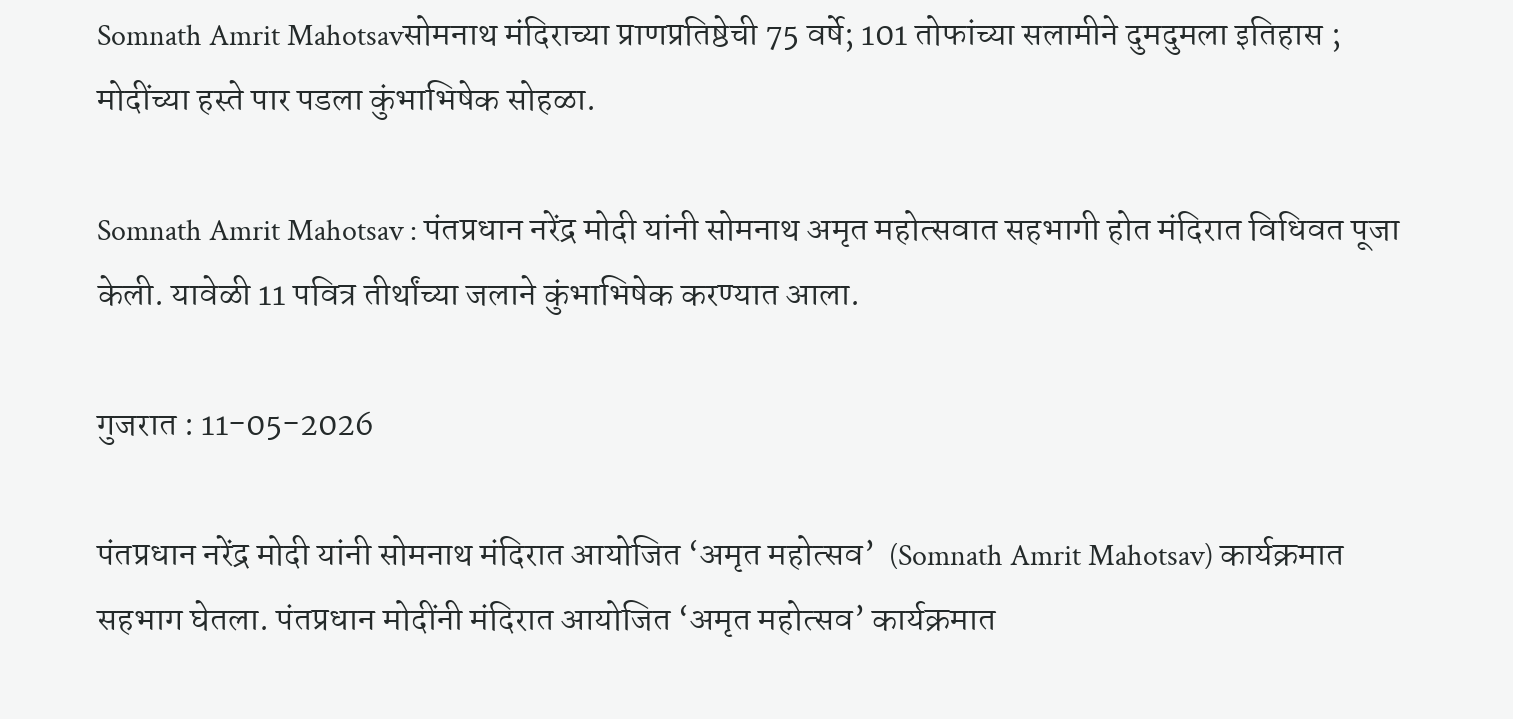Somnath Amrit Mahotsavसोमनाथ मंदिराच्या प्राणप्रतिष्ठेची 75 वर्षे; 101 तोफांच्या सलामीने दुमदुमला इतिहास ; मोदींच्या हस्ते पार पडला कुंभाभिषेक सोहळा.

Somnath Amrit Mahotsav : पंतप्रधान नरेंद्र मोदी यांनी सोमनाथ अमृत महोत्सवात सहभागी होत मंदिरात विधिवत पूजा केली. यावेळी 11 पवित्र तीर्थांच्या जलाने कुंभाभिषेक करण्यात आला.

गुजरात : 11-05-2026

पंतप्रधान नरेंद्र मोदी यांनी सोमनाथ मंदिरात आयोजित ‘अमृत महोत्सव’  (Somnath Amrit Mahotsav) कार्यक्रमात सहभाग घेतला. पंतप्रधान मोदींनी मंदिरात आयोजित ‘अमृत महोत्सव’ कार्यक्रमात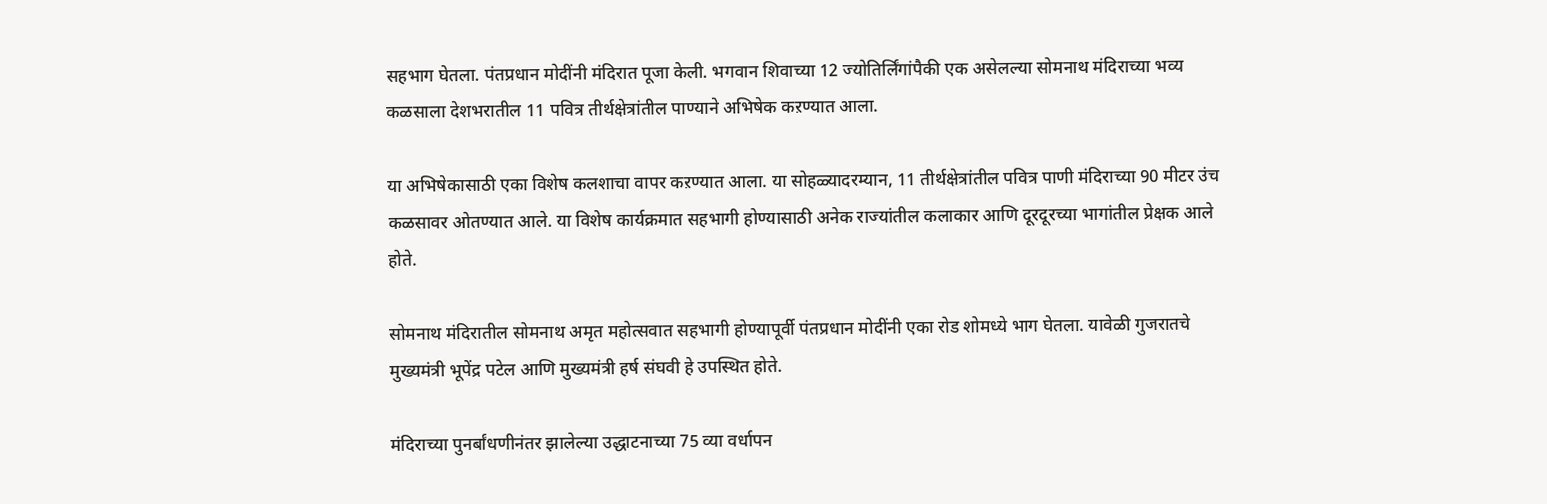सहभाग घेतला. पंतप्रधान मोदींनी मंदिरात पूजा केली. भगवान शिवाच्या 12 ज्योतिर्लिंगांपैकी एक असेलल्या सोमनाथ मंदिराच्या भव्य कळसाला देशभरातील 11 पवित्र तीर्थक्षेत्रांतील पाण्याने अभिषेक कऱण्यात आला.

या अभिषेकासाठी एका विशेष कलशाचा वापर कऱण्यात आला. या सोहळ्यादरम्यान, 11 तीर्थक्षेत्रांतील पवित्र पाणी मंदिराच्या 90 मीटर उंच कळसावर ओतण्यात आले. या विशेष कार्यक्रमात सहभागी होण्यासाठी अनेक राज्यांतील कलाकार आणि दूरदूरच्या भागांतील प्रेक्षक आले होते.

सोमनाथ मंदिरातील सोमनाथ अमृत महोत्सवात सहभागी होण्यापूर्वी पंतप्रधान मोदींनी एका रोड शोमध्ये भाग घेतला. यावेळी गुजरातचे मुख्यमंत्री भूपेंद्र पटेल आणि मुख्यमंत्री हर्ष संघवी हे उपस्थित होते.

मंदिराच्या पुनर्बांधणीनंतर झालेल्या उद्धाटनाच्या 75 व्या वर्धापन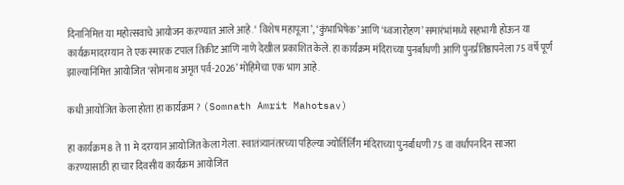दिनानिमित्त या महोत्सवाचे आयोजन कऱण्यात आले आहे. ‘ विशेष महापूजा’, ‘कुंभाभिषेक’ आणि ‘ध्वजारोहण’ समारंभांमध्ये सहभागी होऊन या कार्यक्रमादरम्यान ते एक स्मारक टपाल तिकीट आणि नाणे देखील प्रकाशित केले. हा कार्यक्रम मंदिराच्या पुनर्बांधणी आणि पुनर्प्रतिष्ठापनेला 75 वर्षे पूर्ण झाल्यानिमित्त आयोजित ‘सोमनाथ अमृत पर्व-2026’ मोहिमेचा एक भाग आहे.

कधी आयोजित केला होता हा कार्यक्रम ? (Somnath Amrit Mahotsav)

हा कार्यक्रम 8 ते 11 मे दरम्यान आयोजित केला गेला. स्वातंत्र्यानंतरच्या पहिल्या ज्योर्तिर्लिंग मंदिराच्या पुनर्बांधणी 75 वा वर्धापनदिन साजरा कऱण्यासाठी हा चार दिवसीय कार्यक्रम आयोजित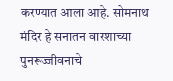करण्यात आला आहे. सोमनाथ मंदिर हे सनातन वारशाच्या पुनरूज्जीवनाचे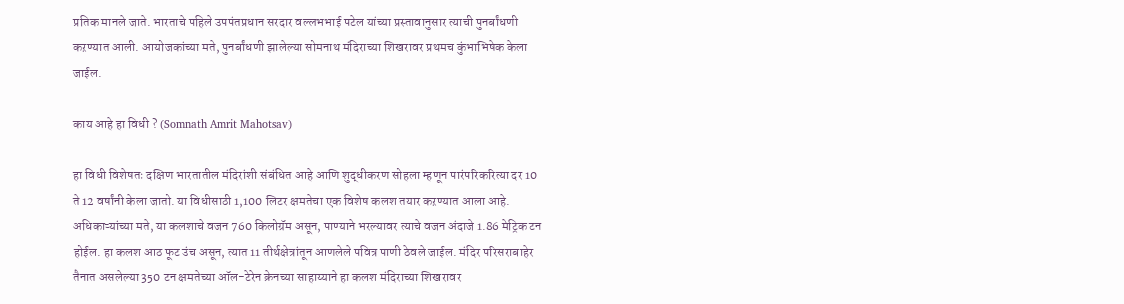प्रतिक मानले जाते. भारताचे पहिले उपपंतप्रधान सरदार वल्लभभाई पटेल यांच्या प्रस्तावानुसार त्याची पुनर्बांधणी कऱण्यात आली. आयोजकांच्या मते, पुनर्बांधणी झालेल्या सोमनाथ मंदिराच्या शिखरावर प्रथमच कुंभाभिषेक केला जाईल.

काय आहे हा विधी ? (Somnath Amrit Mahotsav)

हा विधी विशेषतः दक्षिण भारतातील मंदिरांशी संबंधित आहे आणि शुद्धीकरण सोहला म्हणून पारंपरिकरित्या दर 10 ते 12 वर्षांनी केला जातो. या विधीसाठी 1,100 लिटर क्षमतेचा एक विशेष कलश तयार कऱण्यात आला आहे. अधिकाऱ्यांच्या मते, या कलशाचे वजन 760 किलोग्रॅम असून, पाण्याने भरल्यावर त्याचे वजन अंदाजे 1.86 मेट्रिक टन होईल. हा कलश आठ फूट उंच असून, त्यात 11 तीर्थक्षेत्रांतून आणलेले पवित्र पाणी ठेवले जाईल. मंदिर परिसराबाहेर तैनात असलेल्या 350 टन क्षमतेच्या ऑल-टेरेन क्रेनच्या साहाय्याने हा कलश मंदिराच्या शिखरावर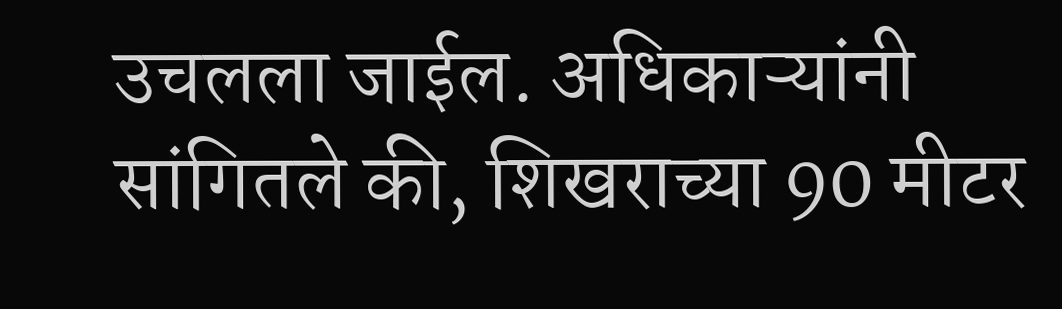उचलला जाईल. अधिकाऱ्यांनी सांगितले की, शिखराच्या 90 मीटर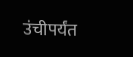उंचीपर्यंत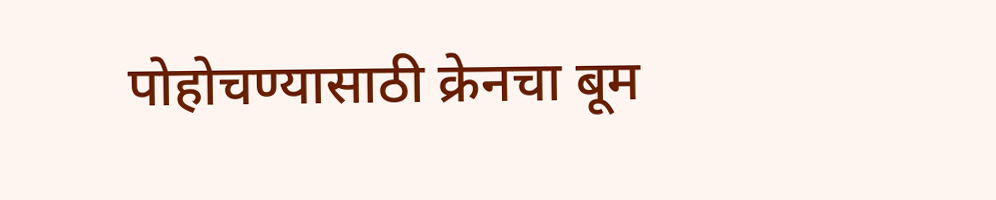पोहोचण्यासाठी क्रेनचा बूम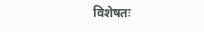विशेषतः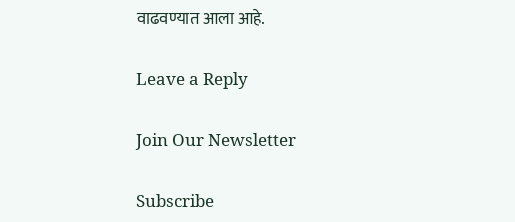वाढवण्यात आला आहे.

Leave a Reply

Join Our Newsletter

Subscribe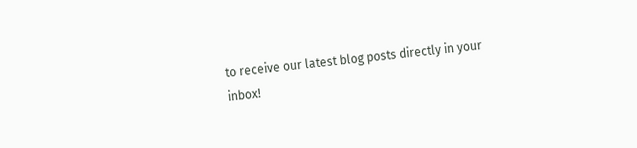to receive our latest blog posts directly in your inbox!